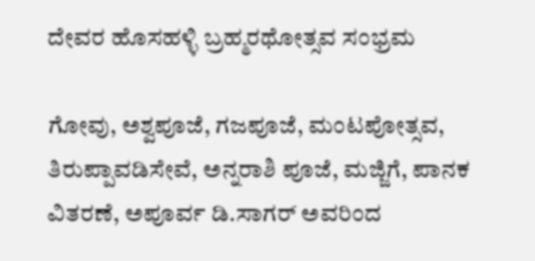ದೇವರ ಹೊಸಹಳ್ಳಿ ಬ್ರಹ್ಮರಥೋತ್ಸವ ಸಂಭ್ರಮ

ಗೋವು, ಅಶ್ವಪೂಜೆ, ಗಜಪೂಜೆ, ಮಂಟಪೋತ್ಸವ, ತಿರುಪ್ಪಾವಡಿಸೇವೆ, ಅನ್ನರಾಶಿ ಪೂಜೆ, ಮಜ್ಜಿಗೆ, ಪಾನಕ ವಿತರಣೆ, ಅಪೂರ್ವ ಡಿ.ಸಾಗರ್ ಅವರಿಂದ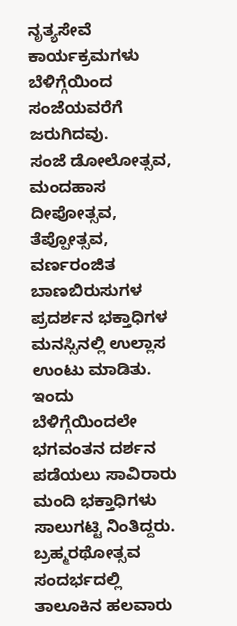ನೃತ್ಯಸೇವೆ ಕಾರ್ಯಕ್ರಮಗಳು ಬೆಳಿಗ್ಗೆಯಿಂದ ಸಂಜೆಯವರೆಗೆ ಜರುಗಿದವು.
ಸಂಜೆ ಡೋಲೋತ್ಸವ, ಮಂದಹಾಸ ದೀಪೋತ್ಸವ, ತೆಪ್ಪೋತ್ಸವ, ವರ್ಣರಂಜಿತ ಬಾಣಬಿರುಸುಗಳ ಪ್ರದರ್ಶನ ಭಕ್ತಾಧಿಗಳ ಮನಸ್ಸಿನಲ್ಲಿ ಉಲ್ಲಾಸ ಉಂಟು ಮಾಡಿತು. ಇಂದು ಬೆಳಿಗ್ಗೆಯಿಂದಲೇ ಭಗವಂತನ ದರ್ಶನ ಪಡೆಯಲು ಸಾವಿರಾರು ಮಂದಿ ಭಕ್ತಾಧಿಗಳು ಸಾಲುಗಟ್ಟಿ ನಿಂತಿದ್ದರು.
ಬ್ರಹ್ಮರಥೋತ್ಸವ ಸಂದರ್ಭದಲ್ಲಿ ತಾಲೂಕಿನ ಹಲವಾರು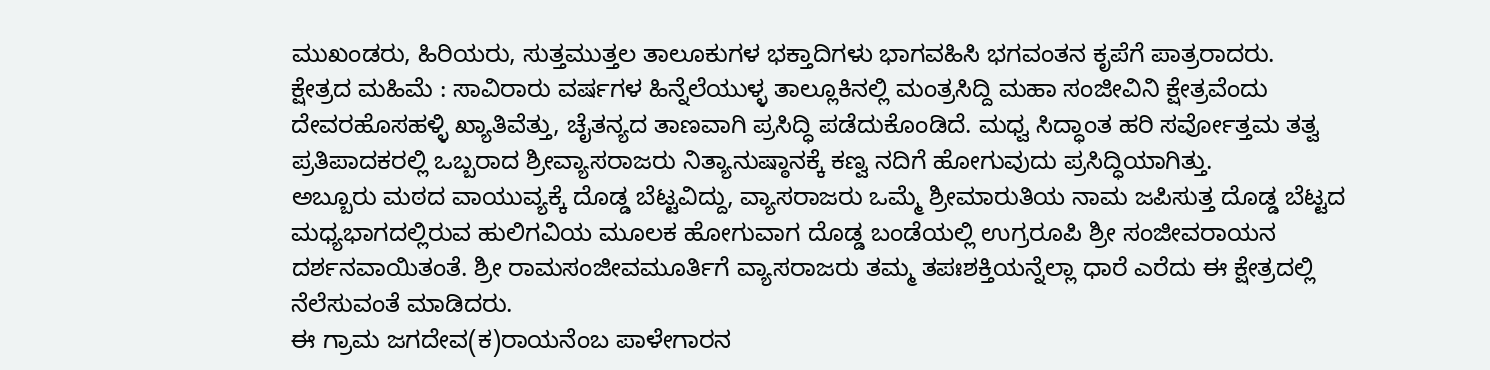ಮುಖಂಡರು, ಹಿರಿಯರು, ಸುತ್ತಮುತ್ತಲ ತಾಲೂಕುಗಳ ಭಕ್ತಾದಿಗಳು ಭಾಗವಹಿಸಿ ಭಗವಂತನ ಕೃಪೆಗೆ ಪಾತ್ರರಾದರು.
ಕ್ಷೇತ್ರದ ಮಹಿಮೆ : ಸಾವಿರಾರು ವರ್ಷಗಳ ಹಿನ್ನೆಲೆಯುಳ್ಳ ತಾಲ್ಲೂಕಿನಲ್ಲಿ ಮಂತ್ರಸಿದ್ದಿ ಮಹಾ ಸಂಜೀವಿನಿ ಕ್ಷೇತ್ರವೆಂದು ದೇವರಹೊಸಹಳ್ಳಿ ಖ್ಯಾತಿವೆತ್ತು, ಚೈತನ್ಯದ ತಾಣವಾಗಿ ಪ್ರಸಿದ್ಧಿ ಪಡೆದುಕೊಂಡಿದೆ. ಮಧ್ವ ಸಿದ್ಧಾಂತ ಹರಿ ಸರ್ವೋತ್ತಮ ತತ್ವ ಪ್ರತಿಪಾದಕರಲ್ಲಿ ಒಬ್ಬರಾದ ಶ್ರೀವ್ಯಾಸರಾಜರು ನಿತ್ಯಾನುಷ್ಠಾನಕ್ಕೆ ಕಣ್ವ ನದಿಗೆ ಹೋಗುವುದು ಪ್ರಸಿದ್ಧಿಯಾಗಿತ್ತು.
ಅಬ್ಬೂರು ಮಠದ ವಾಯುವ್ಯಕ್ಕೆ ದೊಡ್ಡ ಬೆಟ್ಟವಿದ್ದು, ವ್ಯಾಸರಾಜರು ಒಮ್ಮೆ ಶ್ರೀಮಾರುತಿಯ ನಾಮ ಜಪಿಸುತ್ತ ದೊಡ್ಡ ಬೆಟ್ಟದ ಮಧ್ಯಭಾಗದಲ್ಲಿರುವ ಹುಲಿಗವಿಯ ಮೂಲಕ ಹೋಗುವಾಗ ದೊಡ್ಡ ಬಂಡೆಯಲ್ಲಿ ಉಗ್ರರೂಪಿ ಶ್ರೀ ಸಂಜೀವರಾಯನ ದರ್ಶನವಾಯಿತಂತೆ. ಶ್ರೀ ರಾಮಸಂಜೀವಮೂರ್ತಿಗೆ ವ್ಯಾಸರಾಜರು ತಮ್ಮ ತಪಃಶಕ್ತಿಯನ್ನೆಲ್ಲಾ ಧಾರೆ ಎರೆದು ಈ ಕ್ಷೇತ್ರದಲ್ಲಿ ನೆಲೆಸುವಂತೆ ಮಾಡಿದರು.
ಈ ಗ್ರಾಮ ಜಗದೇವ(ಕ)ರಾಯನೆಂಬ ಪಾಳೇಗಾರನ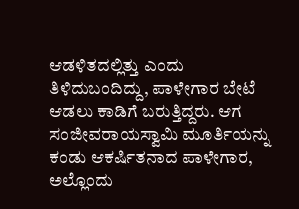ಆಡಳಿತದಲ್ಲಿತ್ತು ಎಂದು ತಿಳಿದುಬಂದಿದ್ದು, ಪಾಳೇಗಾರ ಬೇಟೆ ಆಡಲು ಕಾಡಿಗೆ ಬರುತ್ತಿದ್ದರು. ಆಗ ಸಂಜೀವರಾಯಸ್ವಾಮಿ ಮೂರ್ತಿಯನ್ನು ಕಂಡು ಆಕರ್ಷಿತನಾದ ಪಾಳೇಗಾರ, ಅಲ್ಲೊಂದು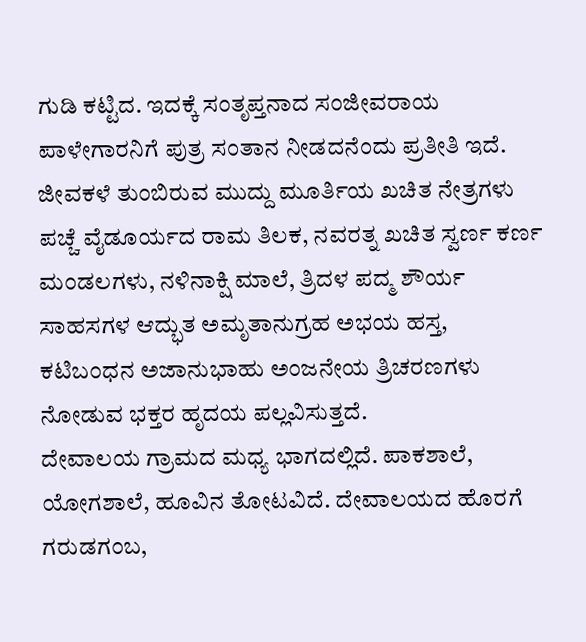ಗುಡಿ ಕಟ್ಟಿದ. ಇದಕ್ಕೆ ಸಂತೃಪ್ತನಾದ ಸಂಜೀವರಾಯ ಪಾಳೇಗಾರನಿಗೆ ಪುತ್ರ ಸಂತಾನ ನೀಡದನೆಂದು ಪ್ರತೀತಿ ಇದೆ.
ಜೀವಕಳೆ ತುಂಬಿರುವ ಮುದ್ದು ಮೂರ್ತಿಯ ಖಚಿತ ನೇತ್ರಗಳು ಪಚ್ಚೆ ವೈಡೂರ್ಯದ ರಾಮ ತಿಲಕ, ನವರತ್ನ ಖಚಿತ ಸ್ವರ್ಣ ಕರ್ಣ ಮಂಡಲಗಳು, ನಳಿನಾಕ್ಷಿ ಮಾಲೆ, ತ್ರಿದಳ ಪದ್ಮ ಶೌರ್ಯ ಸಾಹಸಗಳ ಆದ್ಭುತ ಅಮೃತಾನುಗ್ರಹ ಅಭಯ ಹಸ್ತ, ಕಟಿಬಂಧನ ಅಜಾನುಭಾಹು ಅಂಜನೇಯ ತ್ರಿಚರಣಗಳು ನೋಡುವ ಭಕ್ತರ ಹೃದಯ ಪಲ್ಲವಿಸುತ್ತದೆ.
ದೇವಾಲಯ ಗ್ರಾಮದ ಮಧ್ಯ ಭಾಗದಲ್ಲಿದೆ. ಪಾಕಶಾಲೆ, ಯೋಗಶಾಲೆ, ಹೂವಿನ ತೋಟವಿದೆ. ದೇವಾಲಯದ ಹೊರಗೆ ಗರುಡಗಂಬ,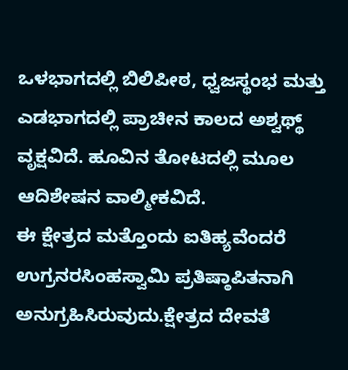ಒಳಭಾಗದಲ್ಲಿ ಬಿಲಿಪೀಠ, ಧ್ವಜಸ್ಥಂಭ ಮತ್ತು ಎಡಭಾಗದಲ್ಲಿ ಪ್ರಾಚೀನ ಕಾಲದ ಅಶ್ವಥ್ಥ್ ವೃಕ್ಷವಿದೆ. ಹೂವಿನ ತೋಟದಲ್ಲಿ ಮೂಲ ಆದಿಶೇಷನ ವಾಲ್ಮೀಕವಿದೆ.
ಈ ಕ್ಷೇತ್ರದ ಮತ್ತೊಂದು ಐತಿಹ್ಯವೆಂದರೆ ಉಗ್ರನರಸಿಂಹಸ್ವಾಮಿ ಪ್ರತಿಷ್ಠಾಪಿತನಾಗಿ ಅನುಗ್ರಹಿಸಿರುವುದು.ಕ್ಷೇತ್ರದ ದೇವತೆ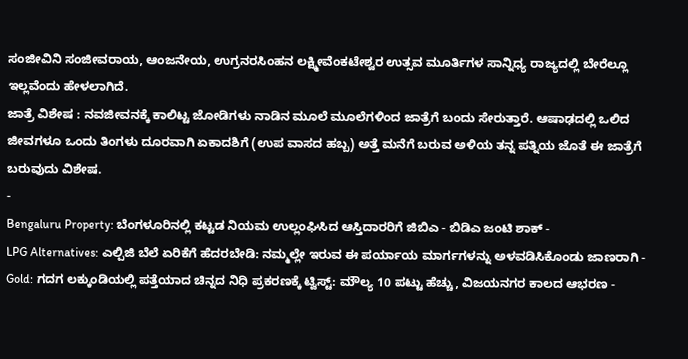ಸಂಜೀವಿನಿ ಸಂಜೀವರಾಯ, ಆಂಜನೇಯ, ಉಗ್ರನರಸಿಂಹನ ಲಕ್ಷ್ಮೀವೆಂಕಟೇಶ್ವರ ಉತ್ಸವ ಮೂರ್ತಿಗಳ ಸಾನ್ನಿಧ್ಯ ರಾಜ್ಯದಲ್ಲಿ ಬೇರೆಲ್ಲೂ ಇಲ್ಲವೆಂದು ಹೇಳಲಾಗಿದೆ.
ಜಾತ್ರೆ ವಿಶೇಷ : ನವಜೀವನಕ್ಕೆ ಕಾಲಿಟ್ಟ ಜೋಡಿಗಳು ನಾಡಿನ ಮೂಲೆ ಮೂಲೆಗಳಿಂದ ಜಾತ್ರೆಗೆ ಬಂದು ಸೇರುತ್ತಾರೆ. ಆಷಾಢದಲ್ಲಿ ಒಲಿದ ಜೀವಗಳೂ ಒಂದು ತಿಂಗಳು ದೂರವಾಗಿ ಏಕಾದಶಿಗೆ (ಉಪ ವಾಸದ ಹಬ್ಬ) ಅತ್ತೆ ಮನೆಗೆ ಬರುವ ಅಳಿಯ ತನ್ನ ಪತ್ನಿಯ ಜೊತೆ ಈ ಜಾತ್ರೆಗೆ ಬರುವುದು ವಿಶೇಷ.
-
Bengaluru Property: ಬೆಂಗಳೂರಿನಲ್ಲಿ ಕಟ್ಟಡ ನಿಯಮ ಉಲ್ಲಂಘಿಸಿದ ಆಸ್ತಿದಾರರಿಗೆ ಜಿಬಿಎ - ಬಿಡಿಎ ಜಂಟಿ ಶಾಕ್ -
LPG Alternatives: ಎಲ್ಪಿಜಿ ಬೆಲೆ ಏರಿಕೆಗೆ ಹೆದರಬೇಡಿ: ನಮ್ಮಲ್ಲೇ ಇರುವ ಈ ಪರ್ಯಾಯ ಮಾರ್ಗಗಳನ್ನು ಅಳವಡಿಸಿಕೊಂಡು ಜಾಣರಾಗಿ -
Gold: ಗದಗ ಲಕ್ಕುಂಡಿಯಲ್ಲಿ ಪತ್ತೆಯಾದ ಚಿನ್ನದ ನಿಧಿ ಪ್ರಕರಣಕ್ಕೆ ಟ್ವಿಸ್ಟ್: ಮೌಲ್ಯ 10 ಪಟ್ಟು ಹೆಚ್ಚು, ವಿಜಯನಗರ ಕಾಲದ ಆಭರಣ -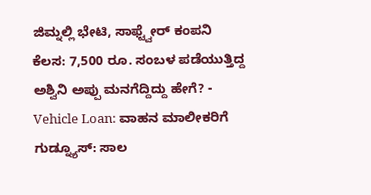ಜಿಮ್ನಲ್ಲಿ ಭೇಟಿ, ಸಾಫ್ಟ್ವೇರ್ ಕಂಪನಿ ಕೆಲಸ: 7,500 ರೂ. ಸಂಬಳ ಪಡೆಯುತ್ತಿದ್ದ ಅಶ್ವಿನಿ ಅಪ್ಪು ಮನಗೆದ್ದಿದ್ದು ಹೇಗೆ? -
Vehicle Loan: ವಾಹನ ಮಾಲೀಕರಿಗೆ ಗುಡ್ನ್ಯೂಸ್: ಸಾಲ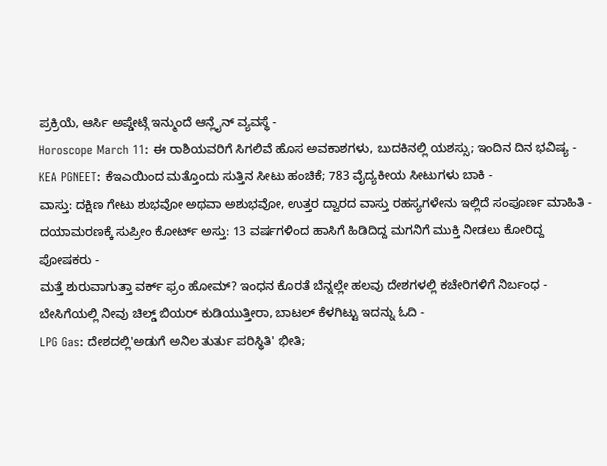ಪ್ರಕ್ರಿಯೆ, ಆರ್ಸಿ ಅಪ್ಡೇಟ್ಗೆ ಇನ್ಮುಂದೆ ಆನ್ಲೈನ್ ವ್ಯವಸ್ಥೆ -
Horoscope March 11: ಈ ರಾಶಿಯವರಿಗೆ ಸಿಗಲಿವೆ ಹೊಸ ಅವಕಾಶಗಳು, ಬುದಕಿನಲ್ಲಿ ಯಶಸ್ಸು; ಇಂದಿನ ದಿನ ಭವಿಷ್ಯ -
KEA PGNEET: ಕೆಇಎಯಿಂದ ಮತ್ತೊಂದು ಸುತ್ತಿನ ಸೀಟು ಹಂಚಿಕೆ; 783 ವೈದ್ಯಕೀಯ ಸೀಟುಗಳು ಬಾಕಿ -
ವಾಸ್ತು: ದಕ್ಷಿಣ ಗೇಟು ಶುಭವೋ ಅಥವಾ ಅಶುಭವೋ, ಉತ್ತರ ದ್ವಾರದ ವಾಸ್ತು ರಹಸ್ಯಗಳೇನು ಇಲ್ಲಿದೆ ಸಂಪೂರ್ಣ ಮಾಹಿತಿ -
ದಯಾಮರಣಕ್ಕೆ ಸುಪ್ರೀಂ ಕೋರ್ಟ್ ಅಸ್ತು: 13 ವರ್ಷಗಳಿಂದ ಹಾಸಿಗೆ ಹಿಡಿದಿದ್ದ ಮಗನಿಗೆ ಮುಕ್ತಿ ನೀಡಲು ಕೋರಿದ್ದ ಪೋಷಕರು -
ಮತ್ತೆ ಶುರುವಾಗುತ್ತಾ ವರ್ಕ್ ಫ್ರಂ ಹೋಮ್? ಇಂಧನ ಕೊರತೆ ಬೆನ್ನಲ್ಲೇ ಹಲವು ದೇಶಗಳಲ್ಲಿ ಕಚೇರಿಗಳಿಗೆ ನಿರ್ಬಂಧ -
ಬೇಸಿಗೆಯಲ್ಲಿ ನೀವು ಚಿಲ್ಡ್ ಬಿಯರ್ ಕುಡಿಯುತ್ತೀರಾ, ಬಾಟಲ್ ಕೆಳಗಿಟ್ಟು ಇದನ್ನು ಓದಿ -
LPG Gas: ದೇಶದಲ್ಲಿ'ಅಡುಗೆ ಅನಿಲ ತುರ್ತು ಪರಿಸ್ಥಿತಿ' ಭೀತಿ;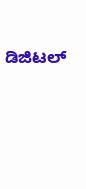ಡಿಜಿಟಲ್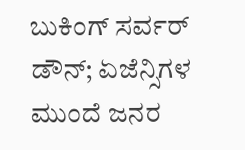ಬುಕಿಂಗ್ ಸರ್ವರ್ ಡೌನ್; ಏಜೆನ್ಸಿಗಳ ಮುಂದೆ ಜನರ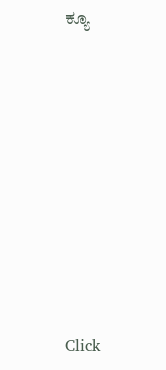ಕ್ಯೂ












Click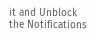it and Unblock the Notifications